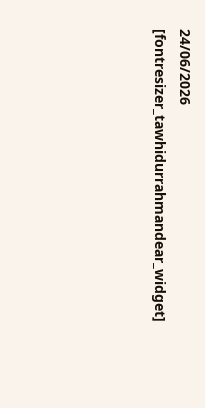24/06/2026
[fontresizer_tawhidurrahmandear_widget]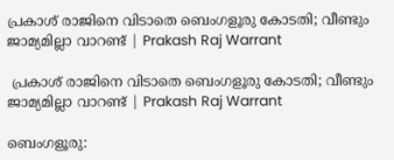പ്രകാശ് രാജിനെ വിടാതെ ബെംഗളൂരു കോടതി; വീണ്ടും ജാമ്യമില്ലാ വാറണ്ട് | Prakash Raj Warrant

 പ്രകാശ് രാജിനെ വിടാതെ ബെംഗളൂരു കോടതി; വീണ്ടും ജാമ്യമില്ലാ വാറണ്ട് | Prakash Raj Warrant

ബെംഗളൂരു: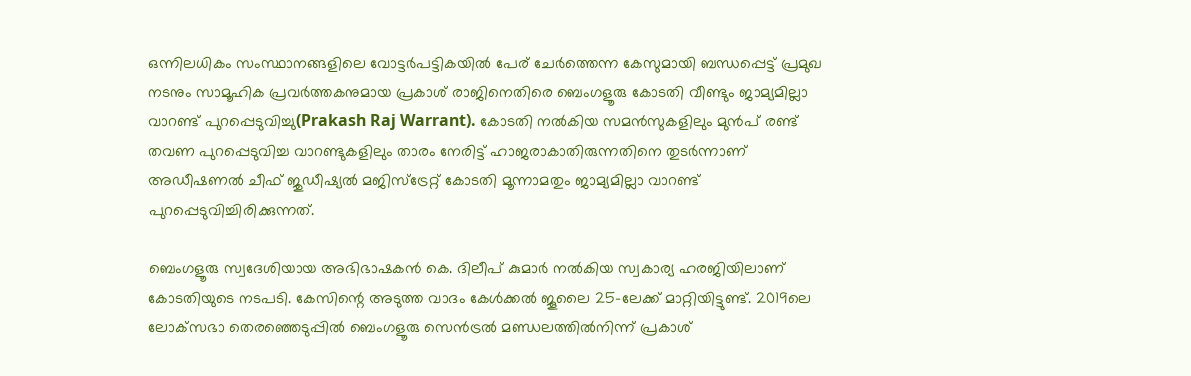ഒന്നിലധികം സംസ്ഥാനങ്ങളിലെ വോട്ടർപട്ടികയിൽ പേര് ചേർത്തെന്ന കേസുമായി ബന്ധപ്പെട്ട് പ്രമുഖ നടനും സാമൂഹിക പ്രവർത്തകനുമായ പ്രകാശ് രാജിനെതിരെ ബെംഗളൂരു കോടതി വീണ്ടും ജാമ്യമില്ലാ വാറണ്ട് പുറപ്പെടുവിച്ചു(Prakash Raj Warrant). കോടതി നൽകിയ സമൻസുകളിലും മുൻപ് രണ്ട് തവണ പുറപ്പെടുവിച്ച വാറണ്ടുകളിലും താരം നേരിട്ട് ഹാജരാകാതിരുന്നതിനെ തുടർന്നാണ് അഡീഷണൽ ചീഫ് ജുഡീഷ്യൽ മജിസ്ട്രേറ്റ് കോടതി മൂന്നാമതും ജാമ്യമില്ലാ വാറണ്ട് പുറപ്പെടുവിച്ചിരിക്കുന്നത്.

ബെംഗളൂരു സ്വദേശിയായ അഭിഭാഷകൻ കെ. ദിലീപ് കുമാർ നൽകിയ സ്വകാര്യ ഹരജിയിലാണ് കോടതിയുടെ നടപടി. കേസിന്റെ അടുത്ത വാദം കേൾക്കൽ ജൂലൈ 25-ലേക്ക് മാറ്റിയിട്ടുണ്ട്. 2019ലെ ലോക്‌സഭാ തെരഞ്ഞെടുപ്പിൽ ബെംഗളൂരു സെൻട്രൽ മണ്ഡലത്തിൽനിന്ന് പ്രകാശ്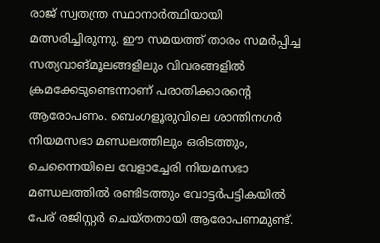രാജ് സ്വതന്ത്ര സ്ഥാനാർത്ഥിയായി മത്സരിച്ചിരുന്നു. ഈ സമയത്ത് താരം സമർപ്പിച്ച സത്യവാങ്മൂലങ്ങളിലും വിവരങ്ങളിൽ ക്രമക്കേടുണ്ടെന്നാണ് പരാതിക്കാരന്റെ ആരോപണം. ബെംഗളൂരുവിലെ ശാന്തിനഗർ നിയമസഭാ മണ്ഡലത്തിലും ഒരിടത്തും, ചെന്നൈയിലെ വേളാച്ചേരി നിയമസഭാ മണ്ഡലത്തിൽ രണ്ടിടത്തും വോട്ടർപട്ടികയിൽ പേര് രജിസ്റ്റർ ചെയ്തതായി ആരോപണമുണ്ട്.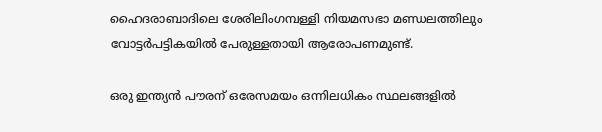ഹൈദരാബാദിലെ ശേരിലിംഗമ്പള്ളി നിയമസഭാ മണ്ഡലത്തിലും വോട്ടർപട്ടികയിൽ പേരുള്ളതായി ആരോപണമുണ്ട്.

ഒരു ഇന്ത്യൻ പൗരന് ഒരേസമയം ഒന്നിലധികം സ്ഥലങ്ങളിൽ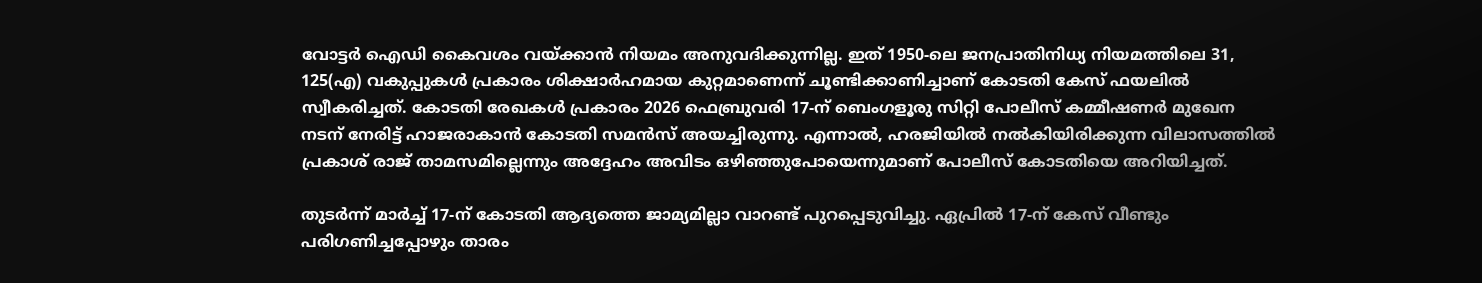വോട്ടർ ഐഡി കൈവശം വയ്ക്കാൻ നിയമം അനുവദിക്കുന്നില്ല. ഇത് 1950-ലെ ജനപ്രാതിനിധ്യ നിയമത്തിലെ 31, 125(എ) വകുപ്പുകൾ പ്രകാരം ശിക്ഷാർഹമായ കുറ്റമാണെന്ന് ചൂണ്ടിക്കാണിച്ചാണ് കോടതി കേസ് ഫയലിൽ സ്വീകരിച്ചത്. കോടതി രേഖകൾ പ്രകാരം 2026 ഫെബ്രുവരി 17-ന് ബെംഗളൂരു സിറ്റി പോലീസ് കമ്മീഷണർ മുഖേന നടന് നേരിട്ട് ഹാജരാകാൻ കോടതി സമൻസ് അയച്ചിരുന്നു. എന്നാൽ, ഹരജിയിൽ നൽകിയിരിക്കുന്ന വിലാസത്തിൽ പ്രകാശ് രാജ് താമസമില്ലെന്നും അദ്ദേഹം അവിടം ഒഴിഞ്ഞുപോയെന്നുമാണ് പോലീസ് കോടതിയെ അറിയിച്ചത്.

തുടർന്ന് മാർച്ച് 17-ന് കോടതി ആദ്യത്തെ ജാമ്യമില്ലാ വാറണ്ട് പുറപ്പെടുവിച്ചു. ഏപ്രിൽ 17-ന് കേസ് വീണ്ടും പരിഗണിച്ചപ്പോഴും താരം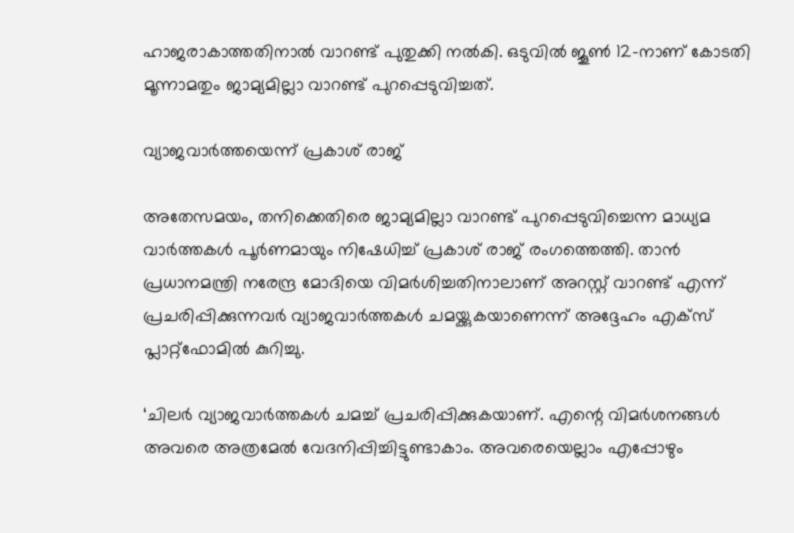ഹാജരാകാത്തതിനാൽ വാറണ്ട് പുതുക്കി നൽകി. ഒടുവിൽ ജൂൺ 12-നാണ് കോടതി മൂന്നാമതും ജാമ്യമില്ലാ വാറണ്ട് പുറപ്പെടുവിച്ചത്.

വ്യാജവാർത്തയെന്ന് പ്രകാശ് രാജ്

അതേസമയം, തനിക്കെതിരെ ജാമ്യമില്ലാ വാറണ്ട് പുറപ്പെടുവിച്ചെന്ന മാധ്യമ വാർത്തകൾ പൂർണമായും നിഷേധിച്ച് പ്രകാശ് രാജ് രംഗത്തെത്തി. താൻ പ്രധാനമന്ത്രി നരേന്ദ്ര മോദിയെ വിമർശിച്ചതിനാലാണ് അറസ്റ്റ് വാറണ്ട് എന്ന് പ്രചരിപ്പിക്കുന്നവർ വ്യാജവാർത്തകൾ ചമയ്ക്കുകയാണെന്ന് അദ്ദേഹം എക്‌സ് പ്ലാറ്റ്ഫോമിൽ കുറിച്ചു.

‘ചിലർ വ്യാജവാർത്തകൾ ചമച്ച് പ്രചരിപ്പിക്കുകയാണ്. എന്റെ വിമർശനങ്ങൾ അവരെ അത്രമേൽ വേദനിപ്പിച്ചിട്ടുണ്ടാകാം. അവരെയെല്ലാം എപ്പോഴും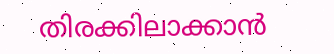തിരക്കിലാക്കാൻ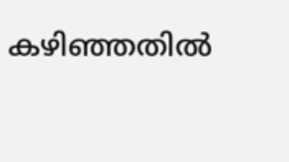കഴിഞ്ഞതിൽ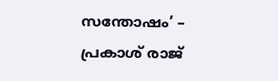സന്തോഷം’ – പ്രകാശ് രാജ്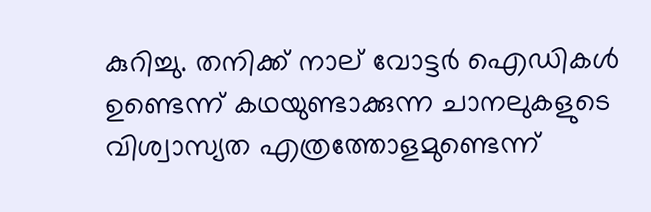കുറിച്ചു. തനിക്ക് നാല് വോട്ടർ ഐഡികൾ ഉണ്ടെന്ന് കഥയുണ്ടാക്കുന്ന ചാനലുകളുടെ വിശ്വാസ്യത എത്രത്തോളമുണ്ടെന്ന്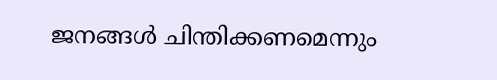ജനങ്ങൾ ചിന്തിക്കണമെന്നും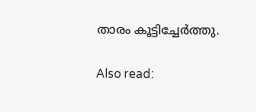താരം കൂട്ടിച്ചേർത്തു.

Also read: